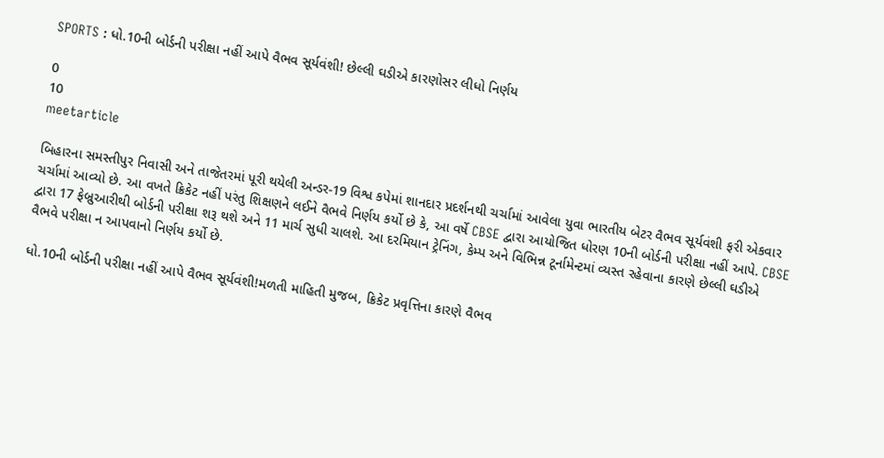SPORTS : ધો.10ની બોર્ડની પરીક્ષા નહીં આપે વૈભવ સૂર્યવંશી! છેલ્લી ઘડીએ કારણોસર લીધો નિર્ણય

0
10
meetarticle

બિહારના સમસ્તીપુર નિવાસી અને તાજેતરમાં પૂરી થયેલી અન્ડર-19 વિશ્વ કપેમાં શાનદાર પ્રદર્શનથી ચર્ચામાં આવેલા યુવા ભારતીય બેટર વૈભવ સૂર્યવંશી ફરી એકવાર ચર્ચામાં આવ્યો છે. આ વખતે ક્રિકેટ નહીં પરંતુ શિક્ષણને લઈને વૈભવે નિર્ણય કર્યો છે કે, આ વર્ષે CBSE દ્વારા આયોજિત ધોરણ 10ની બોર્ડની પરીક્ષા નહીં આપે. CBSE દ્વારા 17 ફેબ્રુઆરીથી બોર્ડની પરીક્ષા શરૂ થશે અને 11 માર્ચ સુધી ચાલશે. આ દરમિયાન ટ્રેનિંગ, કેમ્પ અને વિભિન્ન ટૂર્નામેન્ટમાં વ્યસ્ત રહેવાના કારણે છેલ્લી ઘડીએ વૈભવે પરીક્ષા ન આપવાનો નિર્ણય કર્યો છે.

ધો.10ની બોર્ડની પરીક્ષા નહીં આપે વૈભવ સૂર્યવંશી!મળતી માહિતી મુજબ, ક્રિકેટ પ્રવૃત્તિના કારણે વૈભવ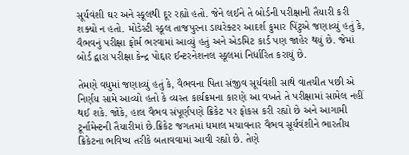સૂર્યવંશી ઘર અને સ્કૂલથી દૂર રહ્યો હતો. જેને લઈને તે બોર્ડની પરીક્ષાની તૈયારી કરી શક્યો ન હતો. મોડેસ્ટી સ્કૂલ તાજપુરના ડાયરેક્ટર આદર્શ કુમાર પિંટુએ જણાવ્યું હતું કે, વૈભવનું પરીક્ષા ફોર્મ ભરવામાં આવ્યું હતું અને એડમિટ કાર્ડ પણ જાહેર થયું છે. જેમાં બોર્ડ દ્વારા પરીક્ષા કેન્દ્ર પોદ્દાર ઈન્ટરનેશનલ સ્કૂલમાં નિર્ધારિત કરાયું છે.

તેમણે વધુમાં જણાવ્યું હતું કે, વૈભવના પિતા સંજીવ સૂર્યવંશી સાથે વાતચીત પછી એ નિર્ણય સામે આવ્યો હતો કે વ્યસ્ત કાર્યક્રમના કારણે આ વખતે તે પરીક્ષામાં સામેલ નહીં થઈ શકે. જોકે, હાલ વૈભવ સંપૂર્ણપણે ક્રિકેટ પર ફોકસ કરી રહ્યો છે અને આગામી ટૂર્નામેન્ટની તૈયારીમાં છે.ક્રિકેટ જગતમાં ધમાલ મચાવનાર વૈભવ સૂર્યવંશીને ભારતીય ક્રિકેટના ભવિષ્ય તરીકે બતાવવામાં આવી રહ્યો છે. તેણે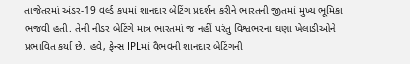તાજેતરમાં અંડર-19 વર્લ્ડ કપમાં શાનદાર બેટિંગ પ્રદર્શન કરીને ભારતની જીતમાં મુખ્ય ભૂમિકા ભજવી હતી. તેની નીડર બેટિંગે માત્ર ભારતમાં જ નહીં પરંતુ વિશ્વભરના ઘણા ખેલાડીઓને પ્રભાવિત કર્યા છે. હવે, ફેન્સ IPLમાં વૈભવની શાનદાર બેટિંગની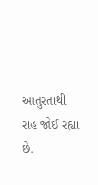આતુરતાથી રાહ જોઈ રહ્યા છે.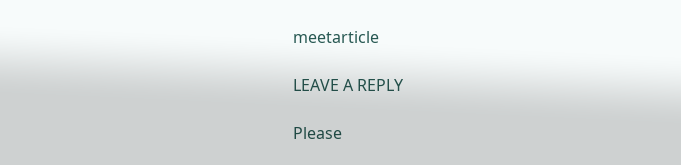meetarticle

LEAVE A REPLY

Please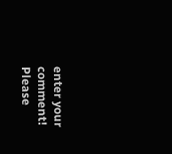enter your comment!
Please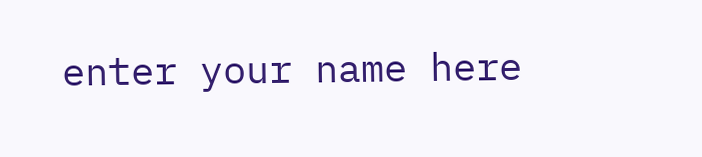enter your name here